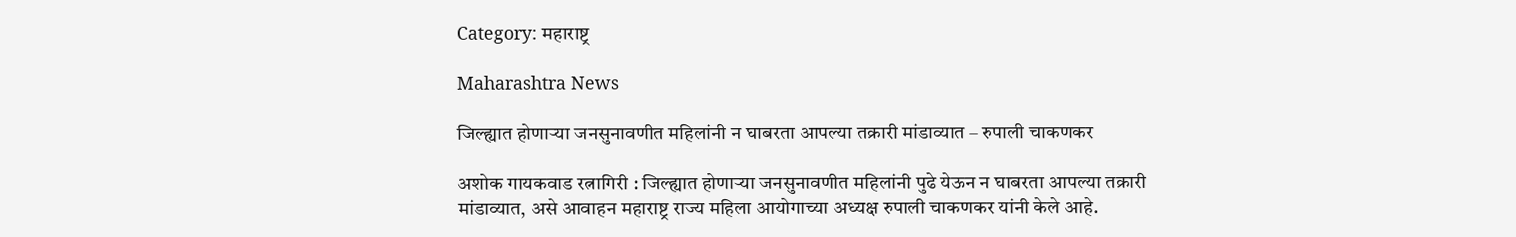Category: महाराष्ट्र

Maharashtra News

जिल्ह्यात होणाऱ्या जनसुनावणीत महिलांनी न घाबरता आपल्या तक्रारी मांडाव्यात – रुपाली चाकणकर

अशोक गायकवाड रत्नागिरी : जिल्ह्यात होणाऱ्या जनसुनावणीत महिलांनी पुढे येऊन न घाबरता आपल्या तक्रारी मांडाव्यात, असे आवाहन महाराष्ट्र राज्य महिला आयोगाच्या अध्यक्ष रुपाली चाकणकर यांनी केले आहे.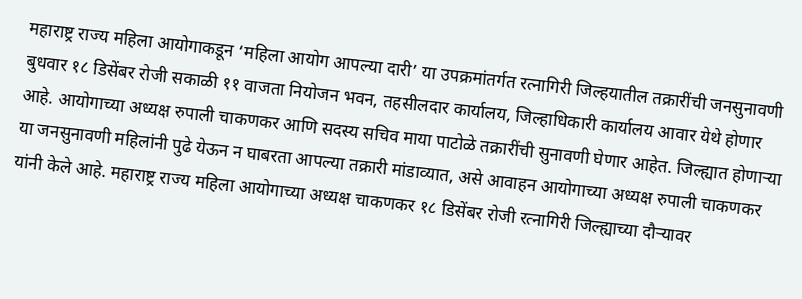महाराष्ट्र राज्य महिला आयोगाकडून ‘महिला आयोग आपल्या दारी’ या उपक्रमांतर्गत रत्नागिरी जिल्हयातील तक्रारींची जनसुनावणी बुधवार १८ डिसेंबर रोजी सकाळी ११ वाजता नियोजन भवन, तहसीलदार कार्यालय, जिल्हाधिकारी कार्यालय आवार येथे होणार आहे. आयोगाच्या अध्यक्ष रुपाली चाकणकर आणि सदस्य सचिव माया पाटोळे तक्रारींची सुनावणी घेणार आहेत. जिल्ह्यात होणाऱ्या या जनसुनावणी महिलांनी पुढे येऊन न घाबरता आपल्या तक्रारी मांडाव्यात, असे आवाहन आयोगाच्या अध्यक्ष रुपाली चाकणकर यांनी केले आहे. महाराष्ट्र राज्य महिला आयोगाच्या अध्यक्ष चाकणकर १८ डिसेंबर रोजी रत्नागिरी जिल्ह्याच्या दौऱ्यावर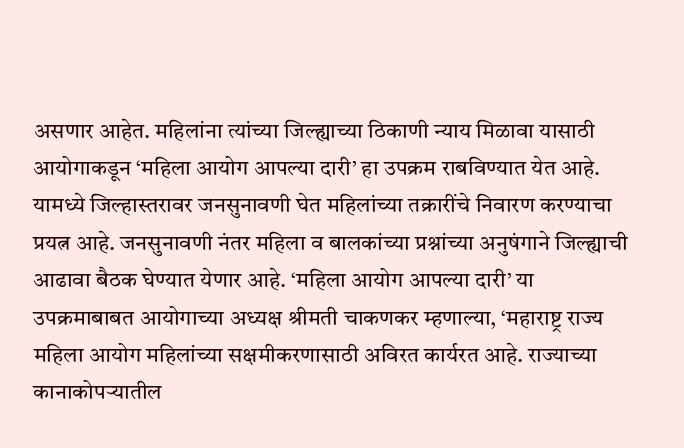असणार आहेत. महिलांना त्यांच्या जिल्ह्याच्या ठिकाणी न्याय मिळावा यासाठी आयोगाकडून ‘महिला आयोग आपल्या दारी’ हा उपक्रम राबविण्यात येत आहे. यामध्ये जिल्हास्तरावर जनसुनावणी घेत महिलांच्या तक्रारींचे निवारण करण्याचा प्रयत्न आहे. जनसुनावणी नंतर महिला व बालकांच्या प्रश्नांच्या अनुषंगाने जिल्ह्याची आढावा बैठक घेण्यात येणार आहे. ‘महिला आयोग आपल्या दारी’ या उपक्रमाबाबत आयोगाच्या अध्यक्ष श्रीमती चाकणकर म्हणाल्या, ‘महाराष्ट्र राज्य महिला आयोग महिलांच्या सक्षमीकरणासाठी अविरत कार्यरत आहे. राज्याच्या कानाकोपऱ्यातील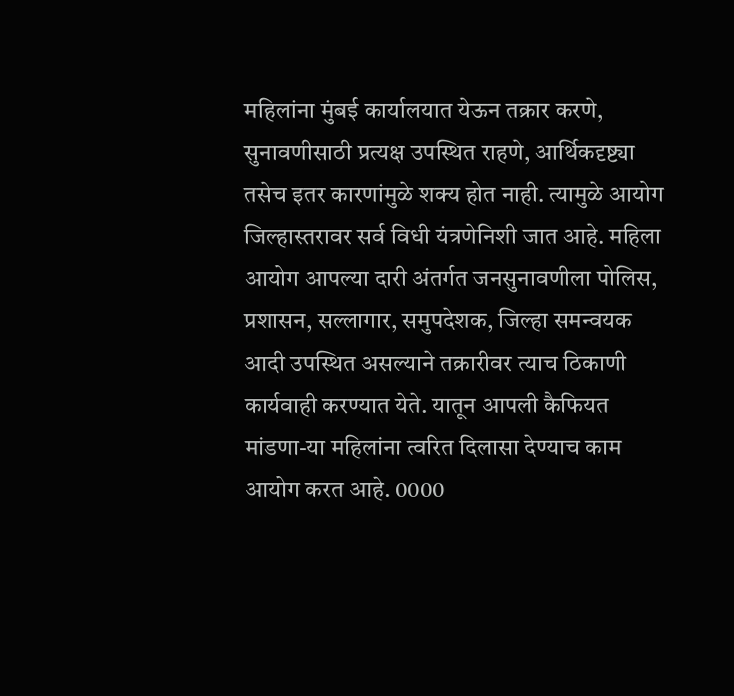महिलांना मुंबई कार्यालयात येऊन तक्रार करणे, सुनावणीसाठी प्रत्यक्ष उपस्थित राहणे, आर्थिकदृष्ट्या तसेच इतर कारणांमुळे शक्य होत नाही. त्यामुळे आयोग जिल्हास्तरावर सर्व विधी यंत्रणेनिशी जात आहे. महिला आयोग आपल्या दारी अंतर्गत जनसुनावणीला पोलिस, प्रशासन, सल्लागार, समुपदेशक, जिल्हा समन्वयक आदी उपस्थित असल्याने तक्रारीवर त्याच ठिकाणी कार्यवाही करण्यात येते. यातून आपली कैफियत मांडणा-या महिलांना त्वरित दिलासा देण्याच काम आयोग करत आहे. 0000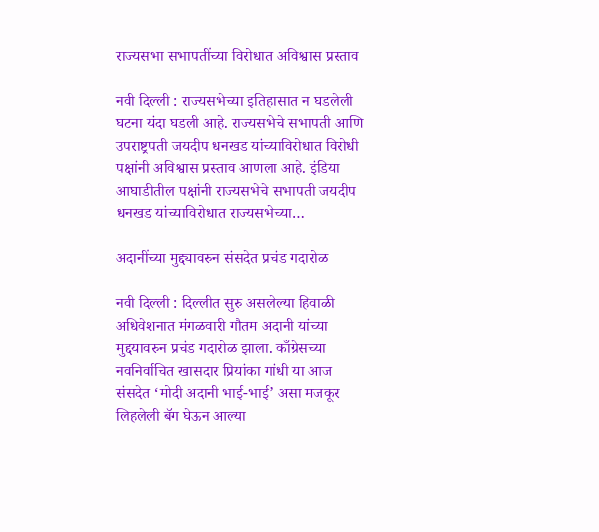राज्यसभा सभापतींच्या विरोधात अविश्वास प्रस्ताव

नवी दिल्ली : राज्यसभेच्या इतिहासात न घडलेली घटना यंदा घडली आहे. राज्यसभेचे सभापती आणि उपराष्ट्रपती जयदीप धनखड यांच्याविरोधात विरोधी पक्षांनी अविश्वास प्रस्ताव आणला आहे. इंडिया आघाडीतील पक्षांनी राज्यसभेचे सभापती जयदीप धनखड यांच्याविरोधात राज्यसभेच्या…

अदानींच्या मुद्द्यावरुन संसदेत प्रचंड गदारोळ

नवी दिल्ली : दिल्लीत सुरु असलेल्या हिवाळी अधिवेशनात मंगळवारी गौतम अदानी यांच्या मुद्दयावरुन प्रचंड गदारोळ झाला. काँग्रेसच्या नवनिर्वाचित खासदार प्रियांका गांधी या आज संसदेत ‘मोदी अदानी भाई-भाई’ असा मजकूर लिहलेली बॅग घेऊन आल्या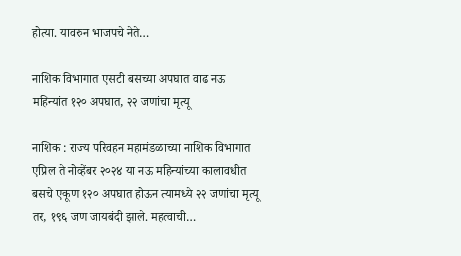होत्या. यावरुन भाजपचे नेते…

नाशिक विभागात एसटी बसच्या अपघात वाढ नऊ महिन्यांत १२० अपघात, २२ जणांचा मृत्यू

नाशिक : राज्य परिवहन महामंडळाच्या नाशिक विभागात एप्रिल ते नोव्हेंबर २०२४ या नऊ महिन्यांच्या कालावधीत बसचे एकूण १२० अपघात होऊन त्यामध्ये २२ जणांचा मृत्यू तर, १९६ जण जायबंदी झाले. महत्वाची…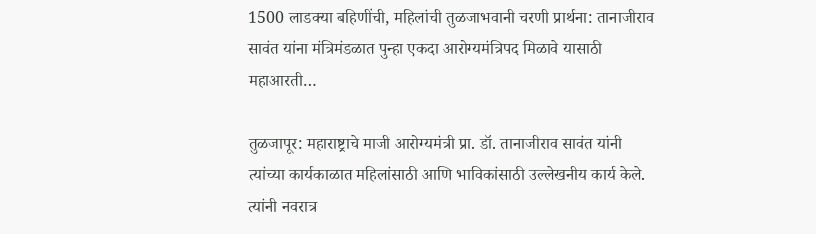1500 लाडक्या बहिणींची, महिलांची तुळजाभवानी चरणी प्रार्थना: तानाजीराव सावंत यांना मंत्रिमंडळात पुन्हा एकदा आरोग्यमंत्रिपद मिळावे यासाठी महाआरती…

तुळजापूर: महाराष्ट्राचे माजी आरोग्यमंत्री प्रा. डॉ. तानाजीराव सावंत यांनी त्यांच्या कार्यकाळात महिलांसाठी आणि भाविकांसाठी उल्लेखनीय कार्य केले. त्यांनी नवरात्र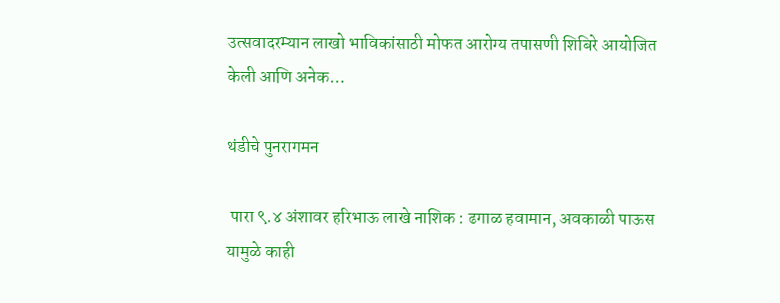उत्सवादरम्यान लाखो भाविकांसाठी मोफत आरोग्य तपासणी शिबिरे आयोजित केली आणि अनेक…

थंडीचे पुनरागमन

 पारा ९.४ अंशावर हरिभाऊ लाखे नाशिक : ढगाळ हवामान, अवकाळी पाऊस यामुळे काही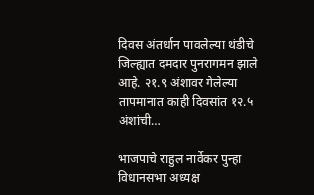दिवस अंतर्धान पावलेल्या थंडीचे जिल्ह्यात दमदार पुनरागमन झाले आहे. २१.९ अंशावर गेलेल्या तापमानात काही दिवसांत १२.५ अंशांची…

भाजपाचे राहुल नार्वेकर पुन्हा विधानसभा अध्यक्ष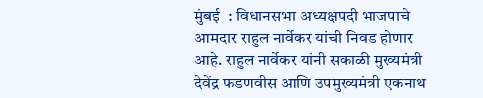मुंबई  : विधानसभा अध्यक्षपदी भाजपाचे  आमदार राहुल नार्वेकर यांची निवड होणार आहे. राहुल नार्वेकर यांनी सकाळी मुख्यमंत्री देवेंद्र फडणवीस आणि उपमुख्यमंत्री एकनाथ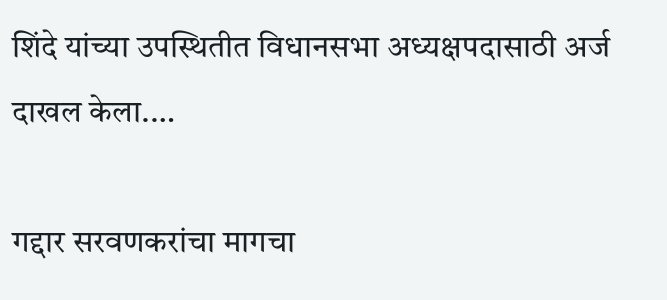शिंदे यांच्या उपस्थितीत विधानसभा अध्यक्षपदासाठी अर्ज दाखल केला.…

गद्दार सरवणकरांचा मागचा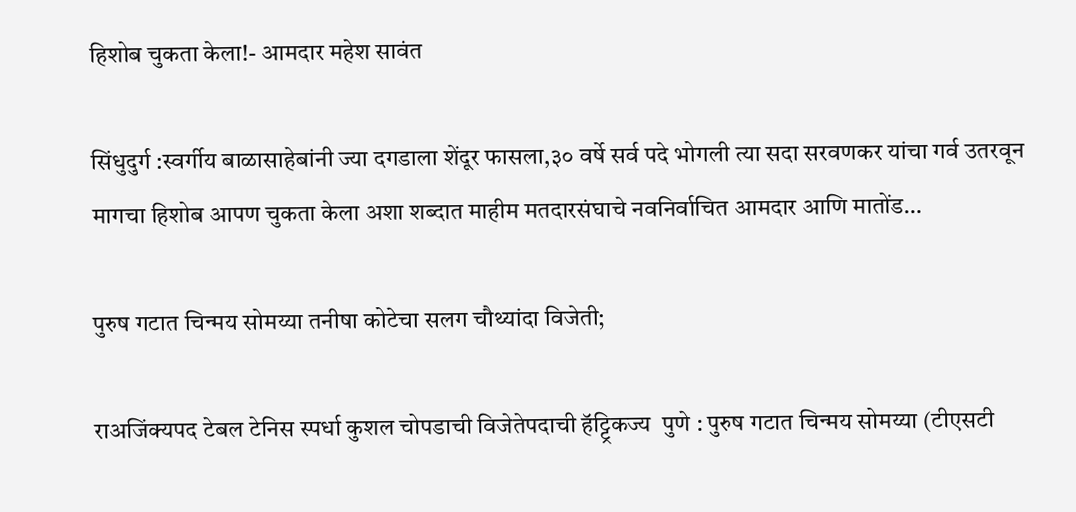हिशोब चुकता केला!- आमदार महेश सावंत

सिंधुदुर्ग :स्वर्गीय बाळासाहेबांनी ज्या दगडाला शेंदूर फासला,३० वर्षे सर्व पदे भोगली त्या सदा सरवणकर यांचा गर्व उतरवून मागचा हिशोब आपण चुकता केला अशा शब्दात माहीम मतदारसंघाचे नवनिर्वाचित आमदार आणि मातोंड…

पुरुष गटात चिन्मय सोमय्या तनीषा कोटेचा सलग चौथ्यांदा विजेती;

राअजिंक्यपद टेबल टेनिस स्पर्धा कुशल चोपडाची विजेतेपदाची हॅट्ट्रिकज्य  पुणे : पुरुष गटात चिन्मय सोमय्या (टीएसटी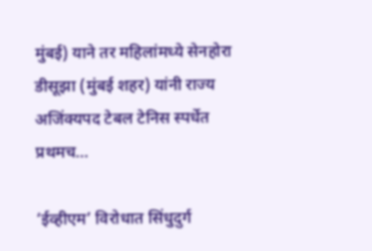मुंबई) याने तर महिलांमध्ये सेनहोरा डीसूझा (मुंबई शहर) यांनी राज्य अजिंक्यपद टेबल टेनिस स्पर्धेत प्रथमच…

‘ईव्हीएम’ विरोधात सिंधुदुर्ग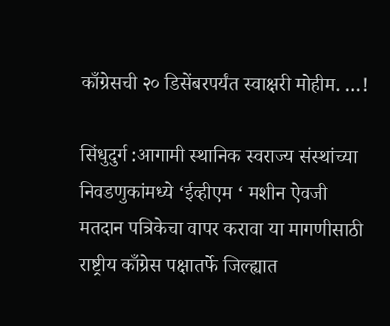काँग्रेसची २० डिसेंबरपर्यंत स्वाक्षरी मोहीम. …!

सिंधुदुर्ग :आगामी स्थानिक स्वराज्य संस्थांच्या निवडणुकांमध्ये ‘ईव्हीएम ‘ मशीन ऐवजी मतदान पत्रिकेचा वापर करावा या मागणीसाठी राष्ट्रीय काँग्रेस पक्षातर्फे जिल्ह्यात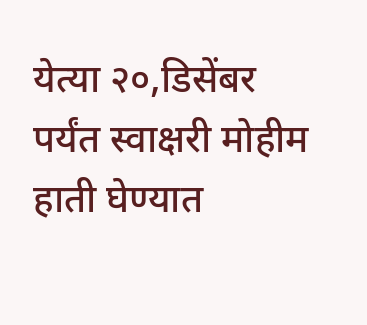येत्या २०,डिसेंबर पर्यंत स्वाक्षरी मोहीम हाती घेण्यात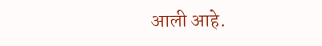आली आहे.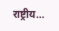राष्ट्रीय…